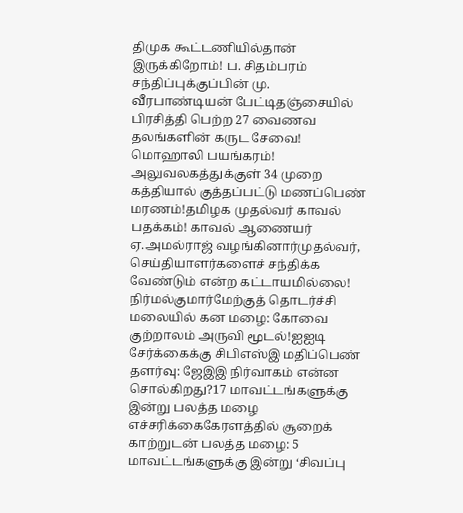திமுக கூட்டணியில்தான் இருக்கிறோம்! ப. சிதம்பரம் சந்திப்புக்குப்பின் மு. வீரபாண்டியன் பேட்டிதஞ்சையில் பிரசித்தி பெற்ற 27 வைணவ தலங்களின் கருட சேவை! மொஹாலி பயங்கரம்! அலுவலகத்துக்குள் 34 முறை கத்தியால் குத்தப்பட்டு மணப்பெண் மரணம்!தமிழக முதல்வர் காவல் பதக்கம்! காவல் ஆணையர் ஏ.அமல்ராஜ் வழங்கினார்முதல்வர், செய்தியாளர்களைச் சந்திக்க வேண்டும் என்ற கட்டாயமில்லை! நிர்மல்குமார்மேற்குத் தொடர்ச்சி மலையில் கன மழை: கோவை குற்றாலம் அருவி மூடல்!ஐஐடி சேர்க்கைக்கு சிபிஎஸ்இ மதிப்பெண் தளர்வு: ஜேஇஇ நிர்வாகம் என்ன சொல்கிறது?17 மாவட்டங்களுக்கு இன்று பலத்த மழை எச்சரிக்கைகேரளத்தில் சூறைக் காற்றுடன் பலத்த மழை: 5 மாவட்டங்களுக்கு இன்று ‘சிவப்பு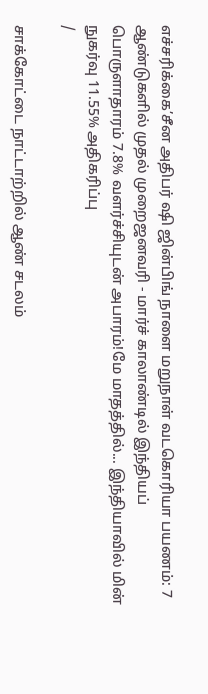எச்சரிக்கை’சீன அதிபர் ஷி ஜின்பிங் நாளை மறுநாள் வடகொரியா பயணம்: 7 ஆண்டுகளில் முதல் முறைஜனவரி - மார்ச் காலாண்டில் இந்தியப் பொருளாதாரம் 7.8% வளர்ச்சியுடன் அபாரம்!மே மாதத்தில்... இந்தியாவில் மின் நுகர்வு 11.55% அதிகரிப்பு
/

சாக்கோட்டை நாட்டாற்றில் ஆண் சடலம்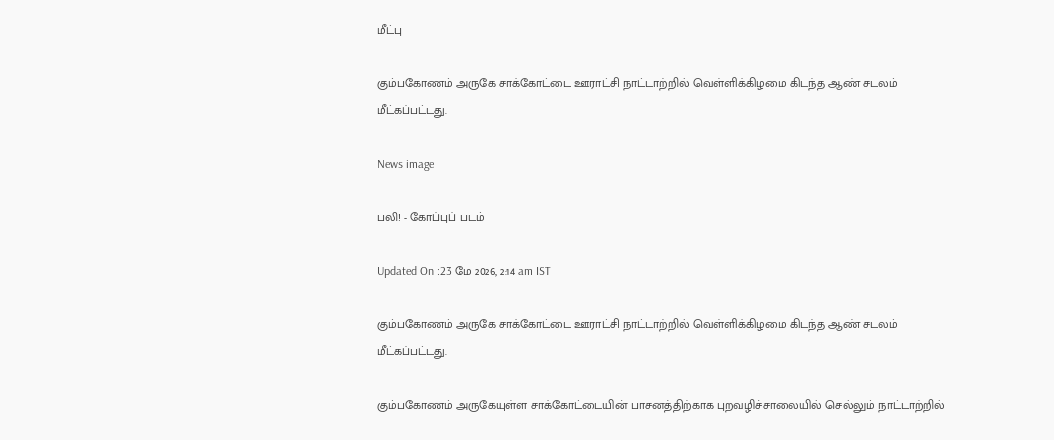மீட்பு

கும்பகோணம் அருகே சாக்கோட்டை ஊராட்சி நாட்டாற்றில் வெள்ளிக்கிழமை கிடந்த ஆண் சடலம் மீட்கப்பட்டது.

News image

பலி! - கோப்புப் படம்

Updated On :23 மே 2026, 2:14 am IST

கும்பகோணம் அருகே சாக்கோட்டை ஊராட்சி நாட்டாற்றில் வெள்ளிக்கிழமை கிடந்த ஆண் சடலம் மீட்கப்பட்டது.

கும்பகோணம் அருகேயுள்ள சாக்கோட்டையின் பாசனத்திற்காக புறவழிச்சாலையில் செல்லும் நாட்டாற்றில்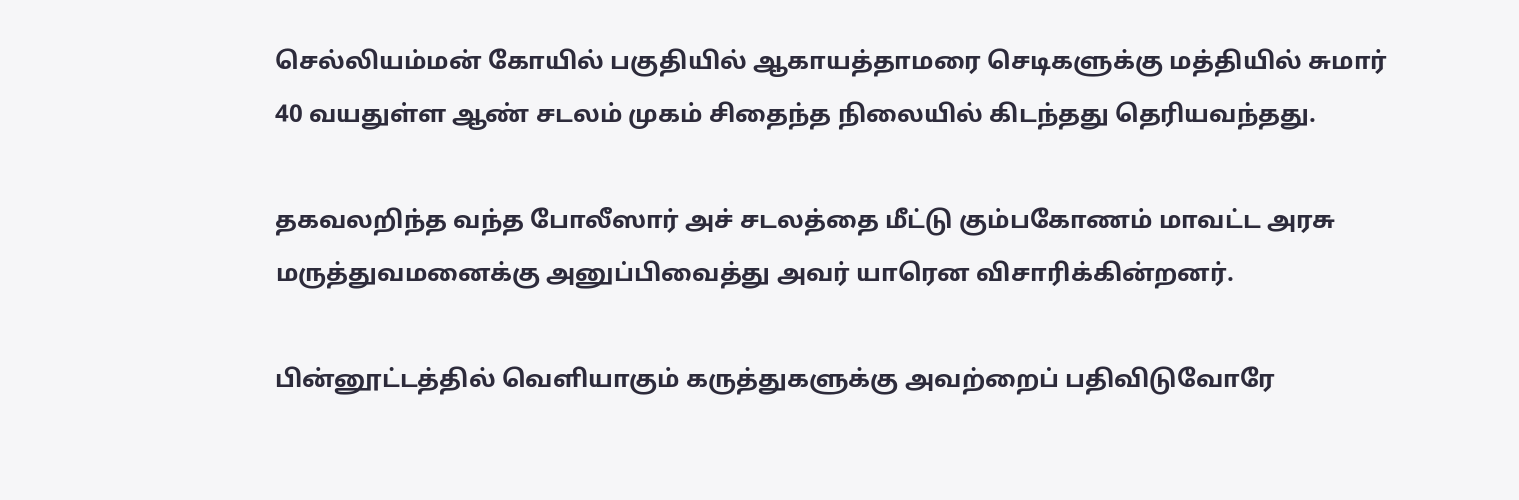செல்லியம்மன் கோயில் பகுதியில் ஆகாயத்தாமரை செடிகளுக்கு மத்தியில் சுமார் 40 வயதுள்ள ஆண் சடலம் முகம் சிதைந்த நிலையில் கிடந்தது தெரியவந்தது.

தகவலறிந்த வந்த போலீஸார் அச் சடலத்தை மீட்டு கும்பகோணம் மாவட்ட அரசு மருத்துவமனைக்கு அனுப்பிவைத்து அவர் யாரென விசாரிக்கின்றனர்.

பின்னூட்டத்தில் வெளியாகும் கருத்துகளுக்கு அவற்றைப் பதிவிடுவோரே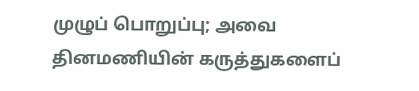முழுப் பொறுப்பு; அவை தினமணியின் கருத்துகளைப்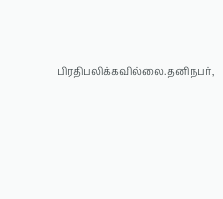பிரதிபலிக்கவில்லை.தனிநபர்,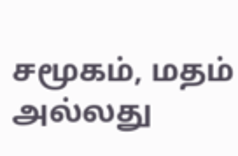சமூகம், மதம் அல்லது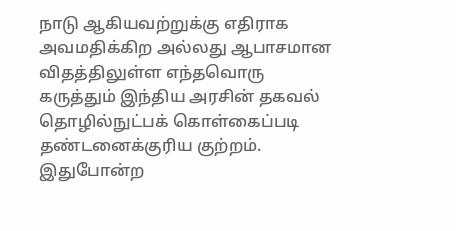நாடு ஆகியவற்றுக்கு எதிராக அவமதிக்கிற அல்லது ஆபாசமான விதத்திலுள்ள எந்தவொரு கருத்தும் இந்திய அரசின் தகவல் தொழில்நுட்பக் கொள்கைப்படி தண்டனைக்குரிய குற்றம். இதுபோன்ற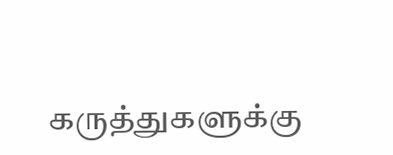கருத்துகளுக்கு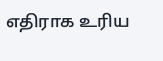எதிராக உரிய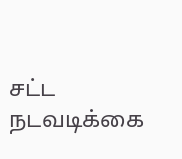சட்ட நடவடிக்கை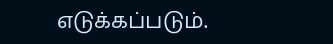எடுக்கப்படும்.